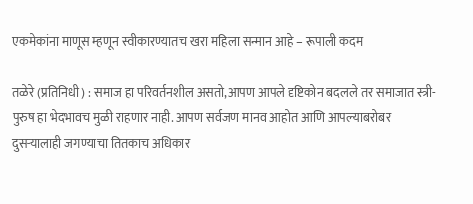एकमेकांना माणूस म्हणून स्वीकारण्यातच खरा महिला सन्मान आहे – रूपाली कदम

तळेरे (प्रतिनिधी) : समाज हा परिवर्तनशील असतो,आपण आपले दृष्टिकोन बदलले तर समाजात स्त्री-पुरुष हा भेदभावच मुळी राहणार नाही. आपण सर्वजण मानव आहोत आणि आपल्याबरोबर दुसऱ्यालाही जगण्याचा तितकाच अधिकार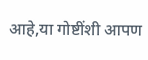आहे,या गोष्टींशी आपण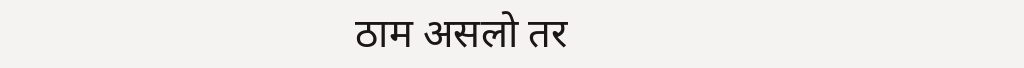ठाम असलो तर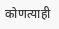कोणत्याही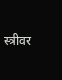स्त्रीवर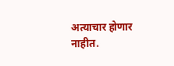अत्याचार होणार नाहीत.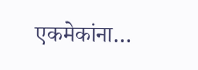एकमेकांना…